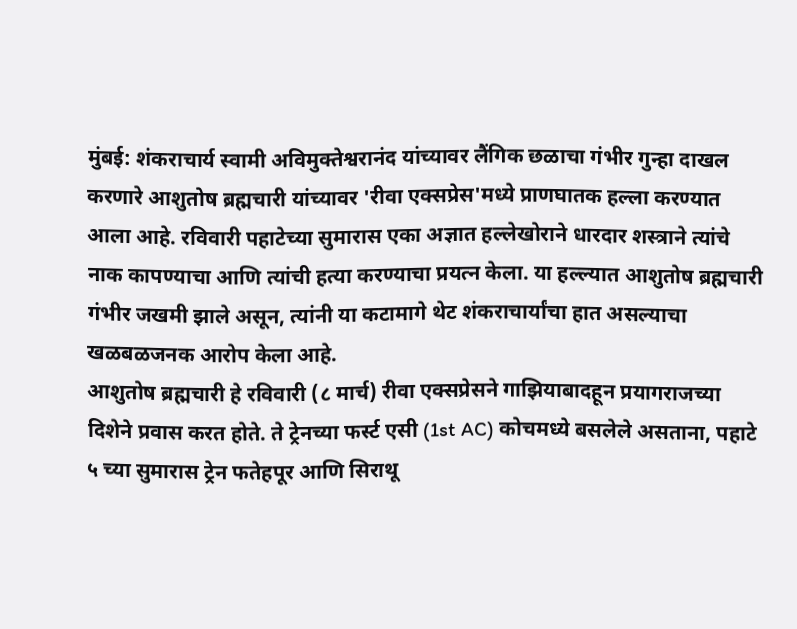मुंबई: शंकराचार्य स्वामी अविमुक्तेश्वरानंद यांच्यावर लैंगिक छळाचा गंभीर गुन्हा दाखल करणारे आशुतोष ब्रह्मचारी यांच्यावर 'रीवा एक्सप्रेस'मध्ये प्राणघातक हल्ला करण्यात आला आहे. रविवारी पहाटेच्या सुमारास एका अज्ञात हल्लेखोराने धारदार शस्त्राने त्यांचे नाक कापण्याचा आणि त्यांची हत्या करण्याचा प्रयत्न केला. या हल्ल्यात आशुतोष ब्रह्मचारी गंभीर जखमी झाले असून, त्यांनी या कटामागे थेट शंकराचार्यांचा हात असल्याचा खळबळजनक आरोप केला आहे.
आशुतोष ब्रह्मचारी हे रविवारी (८ मार्च) रीवा एक्सप्रेसने गाझियाबादहून प्रयागराजच्या दिशेने प्रवास करत होते. ते ट्रेनच्या फर्स्ट एसी (1st AC) कोचमध्ये बसलेले असताना, पहाटे ५ च्या सुमारास ट्रेन फतेहपूर आणि सिराथू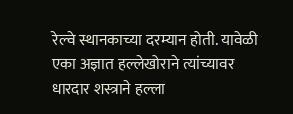रेल्वे स्थानकाच्या दरम्यान होती. यावेळी एका अज्ञात हल्लेखोराने त्यांच्यावर धारदार शस्त्राने हल्ला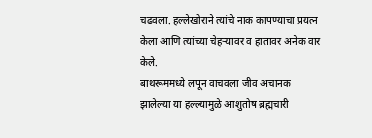चढवला. हल्लेखोराने त्यांचे नाक कापण्याचा प्रयत्न केला आणि त्यांच्या चेहऱ्यावर व हातावर अनेक वार केले.
बाथरूममध्ये लपून वाचवला जीव अचानक झालेल्या या हल्ल्यामुळे आशुतोष ब्रह्मचारी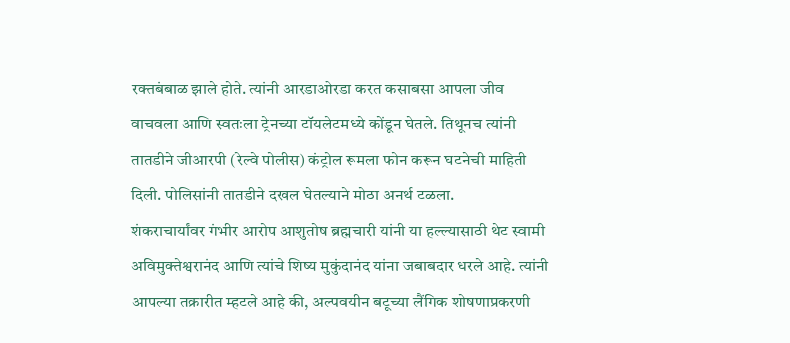रक्तबंबाळ झाले होते. त्यांनी आरडाओरडा करत कसाबसा आपला जीव वाचवला आणि स्वतःला ट्रेनच्या टॉयलेटमध्ये कोंडून घेतले. तिथूनच त्यांनी तातडीने जीआरपी (रेल्वे पोलीस) कंट्रोल रूमला फोन करून घटनेची माहिती दिली. पोलिसांनी तातडीने दखल घेतल्याने मोठा अनर्थ टळला.
शंकराचार्यांवर गंभीर आरोप आशुतोष ब्रह्मचारी यांनी या हल्ल्यासाठी थेट स्वामी अविमुक्तेश्वरानंद आणि त्यांचे शिष्य मुकुंदानंद यांना जबाबदार धरले आहे. त्यांनी आपल्या तक्रारीत म्हटले आहे की, अल्पवयीन बटूच्या लैंगिक शोषणाप्रकरणी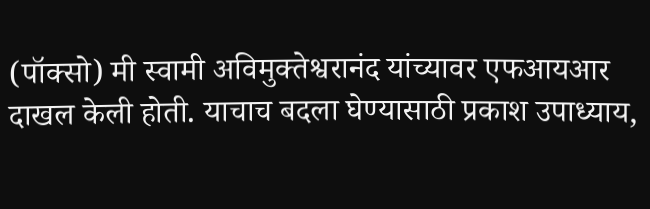(पॉक्सो) मी स्वामी अविमुक्तेश्वरानंद यांच्यावर एफआयआर दाखल केली होती. याचाच बदला घेण्यासाठी प्रकाश उपाध्याय,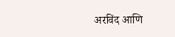अरविंद आणि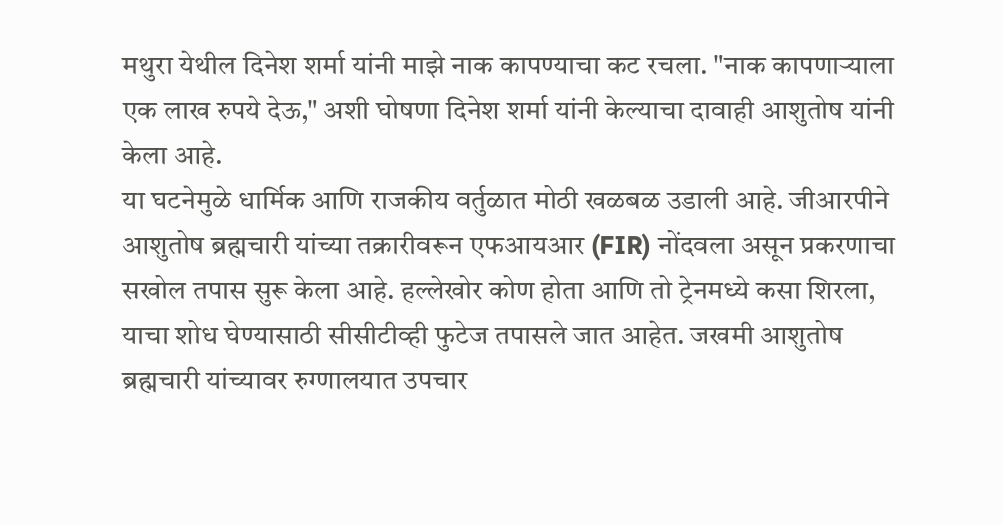मथुरा येथील दिनेश शर्मा यांनी माझे नाक कापण्याचा कट रचला. "नाक कापणाऱ्याला एक लाख रुपये देऊ," अशी घोषणा दिनेश शर्मा यांनी केल्याचा दावाही आशुतोष यांनी केला आहे.
या घटनेमुळे धार्मिक आणि राजकीय वर्तुळात मोठी खळबळ उडाली आहे. जीआरपीने आशुतोष ब्रह्मचारी यांच्या तक्रारीवरून एफआयआर (FIR) नोंदवला असून प्रकरणाचा सखोल तपास सुरू केला आहे. हल्लेखोर कोण होता आणि तो ट्रेनमध्ये कसा शिरला, याचा शोध घेण्यासाठी सीसीटीव्ही फुटेज तपासले जात आहेत. जखमी आशुतोष ब्रह्मचारी यांच्यावर रुग्णालयात उपचार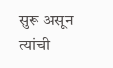सुरू असून त्यांची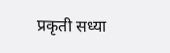प्रकृती सध्या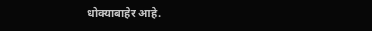धोक्याबाहेर आहे.